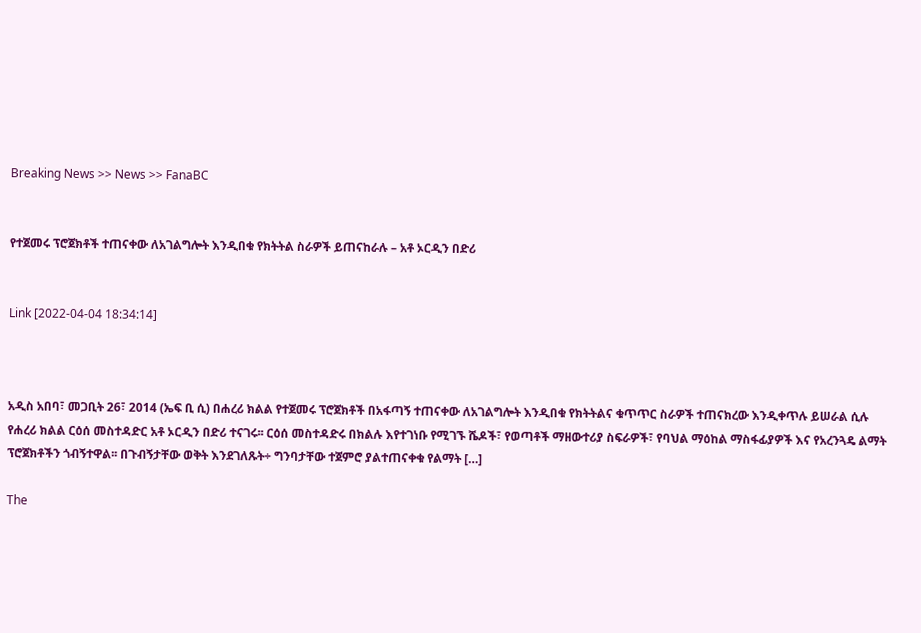Breaking News >> News >> FanaBC


የተጀመሩ ፕሮጀክቶች ተጠናቀው ለአገልግሎት እንዲበቁ የክትትል ስራዎች ይጠናከራሉ – አቶ ኦርዲን በድሪ


Link [2022-04-04 18:34:14]



አዲስ አበባ፣ መጋቢት 26፣ 2014 (ኤፍ ቢ ሲ) በሐረሪ ክልል የተጀመሩ ፕሮጀክቶች በአፋጣኝ ተጠናቀው ለአገልግሎት እንዲበቁ የክትትልና ቁጥጥር ስራዎች ተጠናክረው እንዲቀጥሉ ይሠራል ሲሉ የሐረሪ ክልል ርዕሰ መስተዳድር አቶ ኦርዲን በድሪ ተናገሩ፡፡ ርዕሰ መስተዳድሩ በክልሉ እየተገነቡ የሚገኙ ሼዶች፣ የወጣቶች ማዘውተሪያ ስፍራዎች፣ የባህል ማዕከል ማስፋፊያዎች እና የአረንጓዴ ልማት ፕሮጀክቶችን ጎብኝተዋል፡፡ በጉብኝታቸው ወቅት እንደገለጹት÷ ግንባታቸው ተጀምሮ ያልተጠናቀቁ የልማት […]

The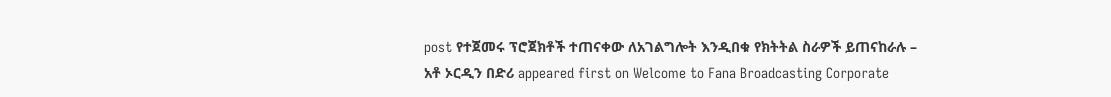post የተጀመሩ ፕሮጀክቶች ተጠናቀው ለአገልግሎት እንዲበቁ የክትትል ስራዎች ይጠናከራሉ – አቶ ኦርዲን በድሪ appeared first on Welcome to Fana Broadcasting Corporate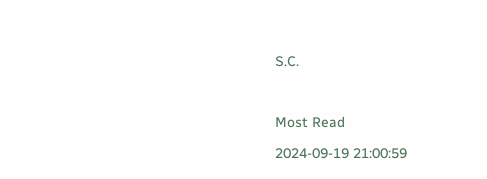S.C.



Most Read

2024-09-19 21:00:59